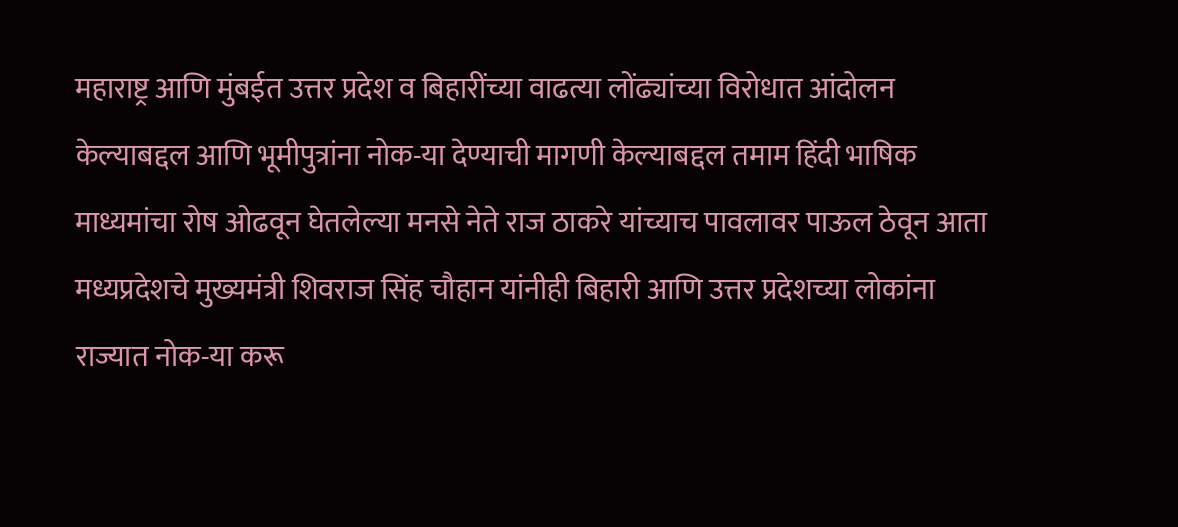महाराष्ट्र आणि मुंबईत उत्तर प्रदेश व बिहारींच्या वाढत्या लोंढ्यांच्या विरोधात आंदोलन केल्याबद्दल आणि भूमीपुत्रांना नोक-या देण्याची मागणी केल्याबद्दल तमाम हिंदी भाषिक माध्यमांचा रोष ओढवून घेतलेल्या मनसे नेते राज ठाकरे यांच्याच पावलावर पाऊल ठेवून आता मध्यप्रदेशचे मुख्यमंत्री शिवराज सिंह चौहान यांनीही बिहारी आणि उत्तर प्रदेशच्या लोकांना राज्यात नोक-या करू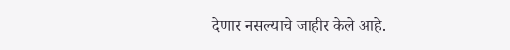देणार नसल्याचे जाहीर केले आहे.